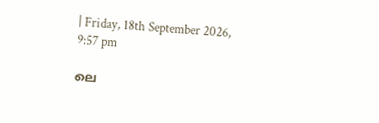| Friday, 18th September 2026, 9:57 pm

ലെ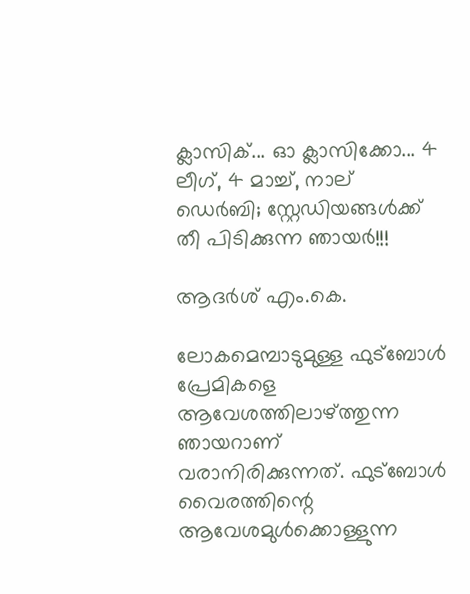ക്ലാസിക്... ഓ ക്ലാസിക്കോ... 4 ലീഗ്, 4 മാച്ച്, നാല് ഡെര്‍ബി; സ്റ്റേഡിയങ്ങള്‍ക്ക് തീ പിടിക്കുന്ന ഞായര്‍!!!

ആദർശ് എം.കെ.

ലോകമെമ്പാടുമുള്ള ഫുട്‌ബോള്‍ പ്രേമികളെ ആവേശത്തിലാഴ്ത്തുന്ന ഞായറാണ് വരാനിരിക്കുന്നത്. ഫുട്‌ബോള്‍ വൈരത്തിന്റെ ആവേശമുള്‍ക്കൊള്ളുന്ന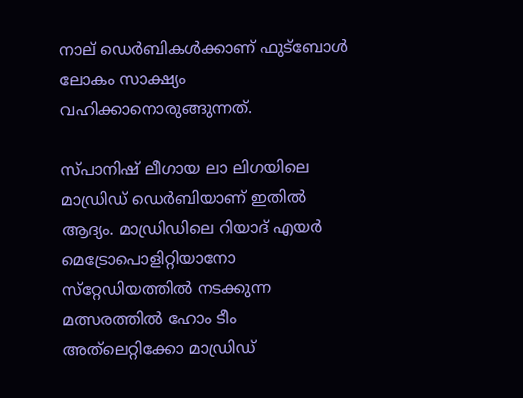നാല് ഡെര്‍ബികള്‍ക്കാണ് ഫുട്‌ബോള്‍ ലോകം സാക്ഷ്യം വഹിക്കാനൊരുങ്ങുന്നത്.

സ്പാനിഷ് ലീഗായ ലാ ലിഗയിലെ മാഡ്രിഡ് ഡെര്‍ബിയാണ് ഇതില്‍ ആദ്യം. മാഡ്രിഡിലെ റിയാദ് എയര്‍ മെട്രോപൊളിറ്റിയാനോ സ്‌റ്റേഡിയത്തില്‍ നടക്കുന്ന മത്സരത്തില്‍ ഹോം ടീം അത്‌ലെറ്റിക്കോ മാഡ്രിഡ്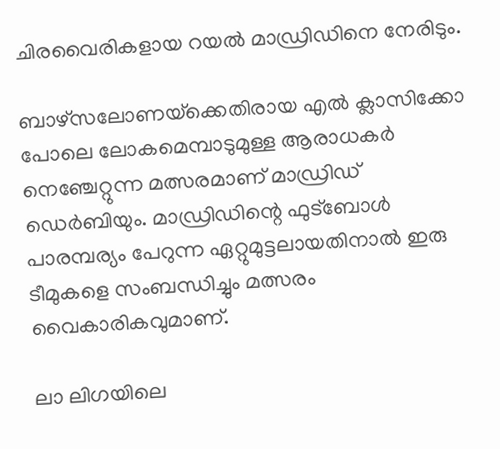ചിരവൈരികളായ റയല്‍ മാഡ്രിഡിനെ നേരിടും.

ബാഴ്‌സലോണയ്‌ക്കെതിരായ എല്‍ ക്ലാസിക്കോ പോലെ ലോകമെമ്പാടുമുള്ള ആരാധകര്‍ നെഞ്ചേറ്റുന്ന മത്സരമാണ് മാഡ്രിഡ് ഡെര്‍ബിയും. മാഡ്രിഡിന്റെ ഫുട്‌ബോള്‍ പാരമ്പര്യം പേറുന്ന ഏറ്റുമുട്ടലായതിനാല്‍ ഇരു ടീമുകളെ സംബന്ധിച്ചും മത്സരം വൈകാരികവുമാണ്.

ലാ ലിഗയിലെ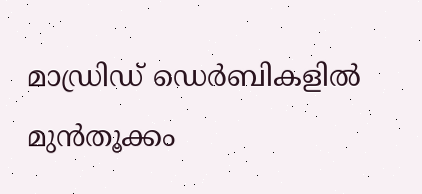മാഡ്രിഡ് ഡെര്‍ബികളില്‍ മുന്‍തൂക്കം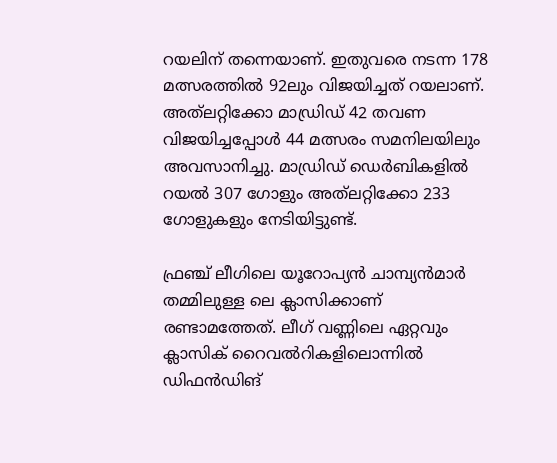റയലിന് തന്നെയാണ്. ഇതുവരെ നടന്ന 178 മത്സരത്തില്‍ 92ലും വിജയിച്ചത് റയലാണ്. അത്‌ലറ്റിക്കോ മാഡ്രിഡ് 42 തവണ വിജയിച്ചപ്പോള്‍ 44 മത്സരം സമനിലയിലും അവസാനിച്ചു. മാഡ്രിഡ് ഡെര്‍ബികളില്‍ റയല്‍ 307 ഗോളും അത്‌ലറ്റിക്കോ 233 ഗോളുകളും നേടിയിട്ടുണ്ട്.

ഫ്രഞ്ച് ലീഗിലെ യൂറോപ്യന്‍ ചാമ്പ്യന്‍മാര്‍ തമ്മിലുള്ള ലെ ക്ലാസിക്കാണ് രണ്ടാമത്തേത്. ലീഗ് വണ്ണിലെ ഏറ്റവും ക്ലാസിക് റൈവല്‍റികളിലൊന്നില്‍ ഡിഫന്‍ഡിങ്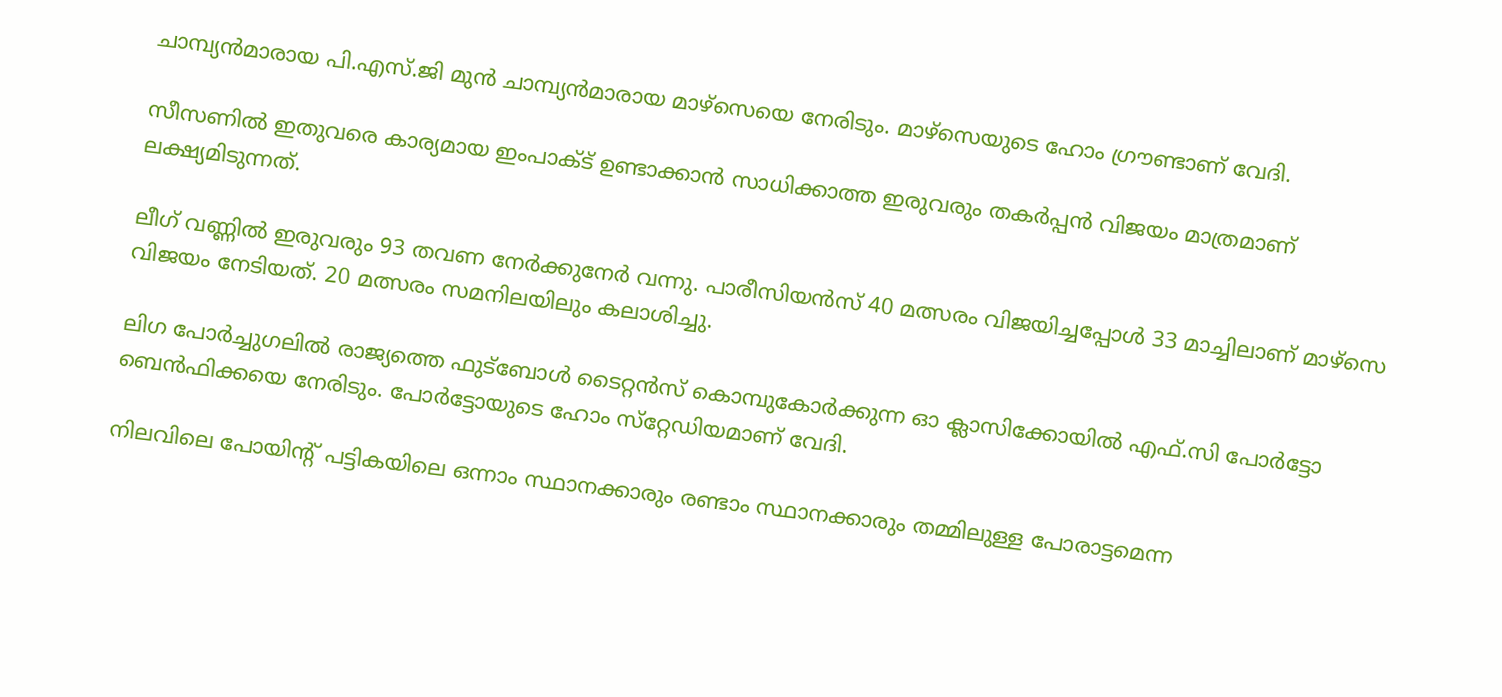ചാമ്പ്യന്‍മാരായ പി.എസ്.ജി മുന്‍ ചാമ്പ്യന്‍മാരായ മാഴ്‌സെയെ നേരിടും. മാഴ്‌സെയുടെ ഹോം ഗ്രൗണ്ടാണ് വേദി.

സീസണില്‍ ഇതുവരെ കാര്യമായ ഇംപാക്ട് ഉണ്ടാക്കാന്‍ സാധിക്കാത്ത ഇരുവരും തകര്‍പ്പന്‍ വിജയം മാത്രമാണ് ലക്ഷ്യമിടുന്നത്.

ലീഗ് വണ്ണില്‍ ഇരുവരും 93 തവണ നേര്‍ക്കുനേര്‍ വന്നു. പാരീസിയന്‍സ് 40 മത്സരം വിജയിച്ചപ്പോള്‍ 33 മാച്ചിലാണ് മാഴ്‌സെ വിജയം നേടിയത്. 20 മത്സരം സമനിലയിലും കലാശിച്ചു.

ലിഗ പോര്‍ച്ചുഗലില്‍ രാജ്യത്തെ ഫുട്‌ബോള്‍ ടൈറ്റന്‍സ് കൊമ്പുകോര്‍ക്കുന്ന ഓ ക്ലാസിക്കോയില്‍ എഫ്.സി പോര്‍ട്ടോ ബെന്‍ഫിക്കയെ നേരിടും. പോര്‍ട്ടോയുടെ ഹോം സ്‌റ്റേഡിയമാണ് വേദി.

നിലവിലെ പോയിന്റ് പട്ടികയിലെ ഒന്നാം സ്ഥാനക്കാരും രണ്ടാം സ്ഥാനക്കാരും തമ്മിലുള്ള പോരാട്ടമെന്ന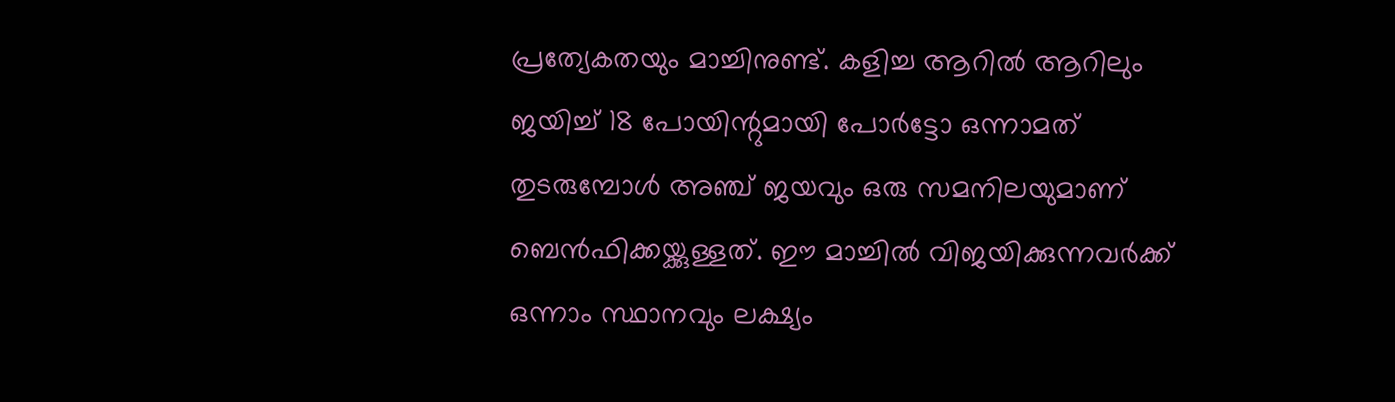പ്രത്യേകതയും മാച്ചിനുണ്ട്. കളിച്ച ആറില്‍ ആറിലും ജയിച്ച് 18 പോയിന്റുമായി പോര്‍ട്ടോ ഒന്നാമത് തുടരുമ്പോള്‍ അഞ്ച് ജയവും ഒരു സമനിലയുമാണ് ബെന്‍ഫിക്കയ്ക്കുള്ളത്. ഈ മാച്ചില്‍ വിജയിക്കുന്നവര്‍ക്ക് ഒന്നാം സ്ഥാനവും ലക്ഷ്യം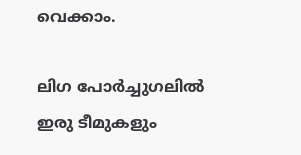വെക്കാം.

ലിഗ പോര്‍ച്ചുഗലില്‍ ഇരു ടീമുകളും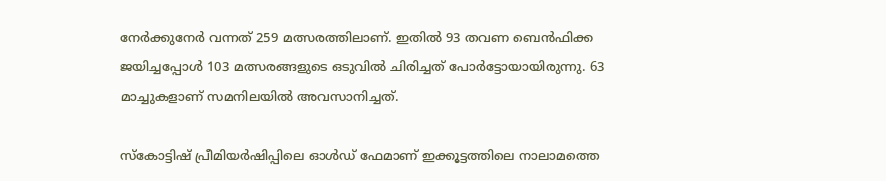നേര്‍ക്കുനേര്‍ വന്നത് 259 മത്സരത്തിലാണ്. ഇതില്‍ 93 തവണ ബെന്‍ഫിക്ക ജയിച്ചപ്പോള്‍ 103 മത്സരങ്ങളുടെ ഒടുവില്‍ ചിരിച്ചത് പോര്‍ട്ടോയായിരുന്നു. 63 മാച്ചുകളാണ് സമനിലയില്‍ അവസാനിച്ചത്.

സ്‌കോട്ടിഷ് പ്രീമിയര്‍ഷിപ്പിലെ ഓള്‍ഡ് ഫേമാണ് ഇക്കൂട്ടത്തിലെ നാലാമത്തെ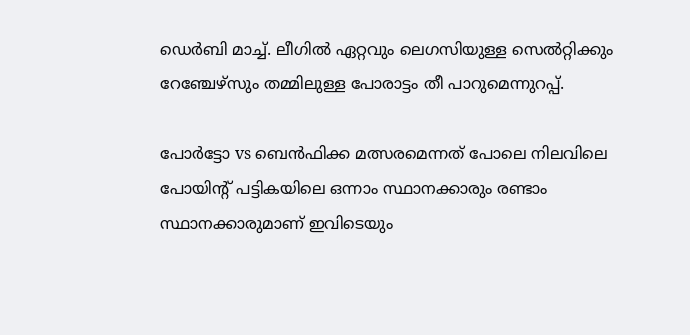ഡെര്‍ബി മാച്ച്. ലീഗില്‍ ഏറ്റവും ലെഗസിയുള്ള സെല്‍റ്റിക്കും റേഞ്ചേഴ്‌സും തമ്മിലുള്ള പോരാട്ടം തീ പാറുമെന്നുറപ്പ്.

പോര്‍ട്ടോ vs ബെന്‍ഫിക്ക മത്സരമെന്നത് പോലെ നിലവിലെ പോയിന്റ് പട്ടികയിലെ ഒന്നാം സ്ഥാനക്കാരും രണ്ടാം സ്ഥാനക്കാരുമാണ് ഇവിടെയും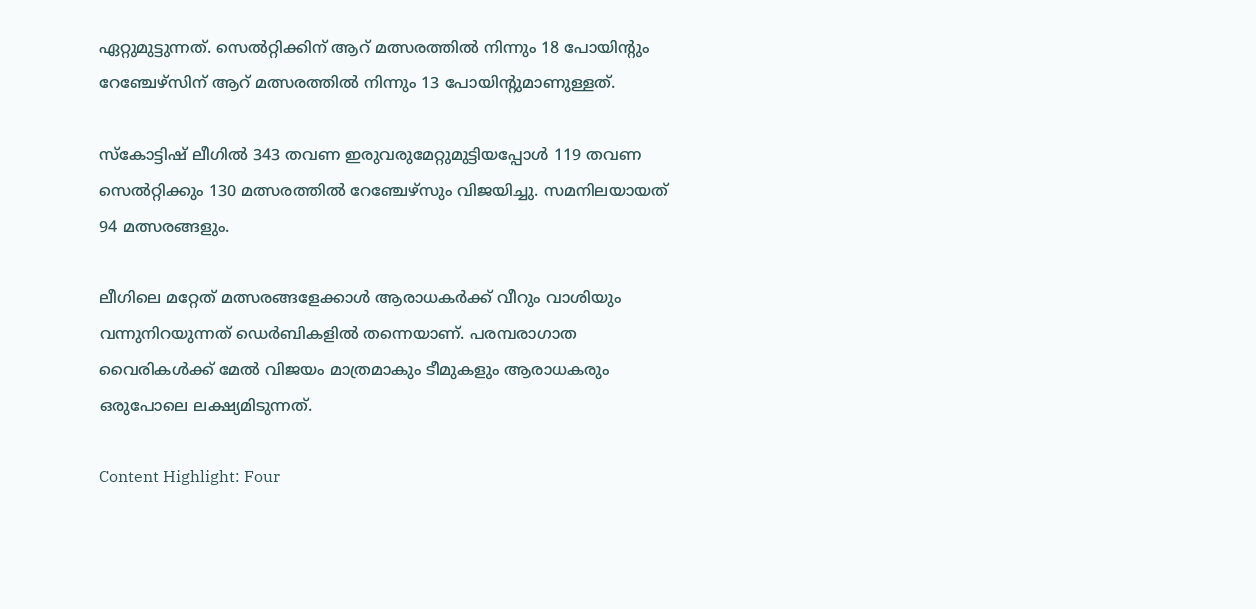ഏറ്റുമുട്ടുന്നത്. സെല്‍റ്റിക്കിന് ആറ് മത്സരത്തില്‍ നിന്നും 18 പോയിന്റും റേഞ്ചേഴ്‌സിന് ആറ് മത്സരത്തില്‍ നിന്നും 13 പോയിന്റുമാണുള്ളത്.

സ്‌കോട്ടിഷ് ലീഗില്‍ 343 തവണ ഇരുവരുമേറ്റുമുട്ടിയപ്പോള്‍ 119 തവണ സെല്‍റ്റിക്കും 130 മത്സരത്തില്‍ റേഞ്ചേഴ്‌സും വിജയിച്ചു. സമനിലയായത് 94 മത്സരങ്ങളും.

ലീഗിലെ മറ്റേത് മത്സരങ്ങളേക്കാള്‍ ആരാധകര്‍ക്ക് വീറും വാശിയും വന്നുനിറയുന്നത് ഡെര്‍ബികളില്‍ തന്നെയാണ്. പരമ്പരാഗാത വൈരികള്‍ക്ക് മേല്‍ വിജയം മാത്രമാകും ടീമുകളും ആരാധകരും ഒരുപോലെ ലക്ഷ്യമിടുന്നത്.

Content Highlight: Four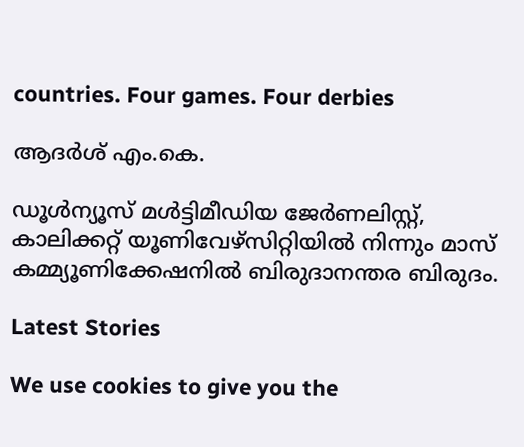countries. Four games. Four derbies

ആദർശ് എം.കെ.

ഡൂള്‍ന്യൂസ് മള്‍ട്ടിമീഡിയ ജേര്‍ണലിസ്റ്റ്, കാലിക്കറ്റ് യൂണിവേഴ്സിറ്റിയില്‍ നിന്നും മാസ് കമ്മ്യൂണിക്കേഷനില്‍ ബിരുദാനന്തര ബിരുദം.

Latest Stories

We use cookies to give you the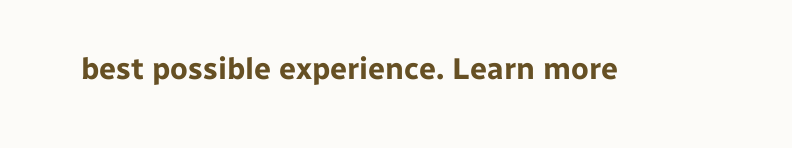best possible experience. Learn more